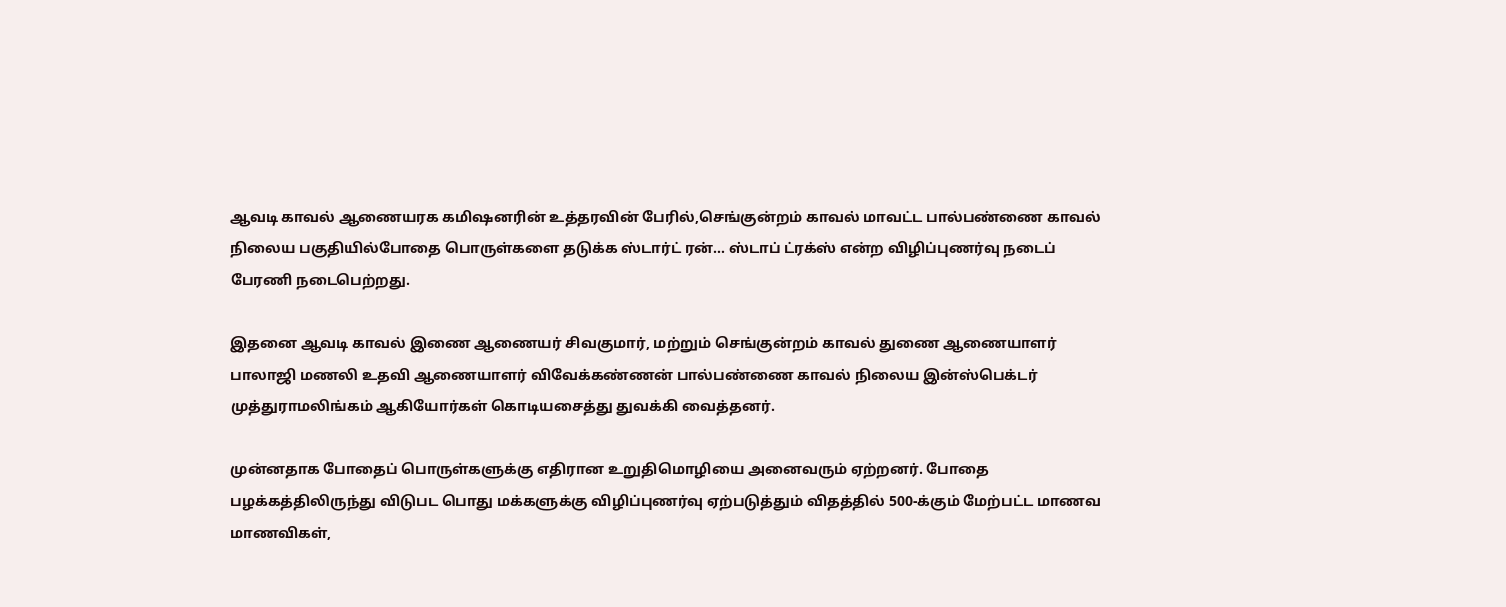ஆவடி காவல் ஆணையரக கமிஷனரின் உத்தரவின் பேரில்,செங்குன்றம் காவல் மாவட்ட பால்பண்ணை காவல் நிலைய பகுதியில்போதை பொருள்களை தடுக்க ஸ்டார்ட் ரன்… ஸ்டாப் ட்ரக்ஸ் என்ற விழிப்புணர்வு நடைப் பேரணி நடைபெற்றது.

இதனை ஆவடி காவல் இணை ஆணையர் சிவகுமார், மற்றும் செங்குன்றம் காவல் துணை ஆணையாளர் பாலாஜி மணலி உதவி ஆணையாளர் விவேக்கண்ணன் பால்பண்ணை காவல் நிலைய இன்ஸ்பெக்டர் முத்துராமலிங்கம் ஆகியோர்கள் கொடியசைத்து துவக்கி வைத்தனர்.

முன்னதாக போதைப் பொருள்களுக்கு எதிரான உறுதிமொழியை அனைவரும் ஏற்றனர். போதை பழக்கத்திலிருந்து விடுபட பொது மக்களுக்கு விழிப்புணர்வு ஏற்படுத்தும் விதத்தில் 500-க்கும் மேற்பட்ட மாணவ மாணவிகள்,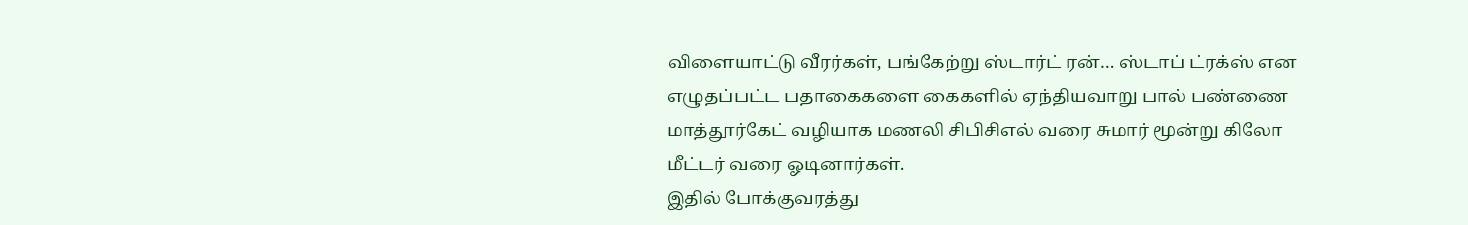விளையாட்டு வீரர்கள், பங்கேற்று ஸ்டார்ட் ரன்… ஸ்டாப் ட்ரக்ஸ் என எழுதப்பட்ட பதாகைகளை கைகளில் ஏந்தியவாறு பால் பண்ணை மாத்தூர்கேட் வழியாக மணலி சிபிசிஎல் வரை சுமார் மூன்று கிலோ மீட்டர் வரை ஓடினார்கள்.
இதில் போக்குவரத்து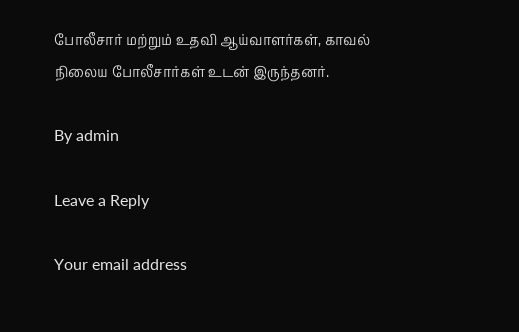போலீசார் மற்றும் உதவி ஆய்வாளர்கள், காவல் நிலைய போலீசார்கள் உடன் இருந்தனர்.

By admin

Leave a Reply

Your email address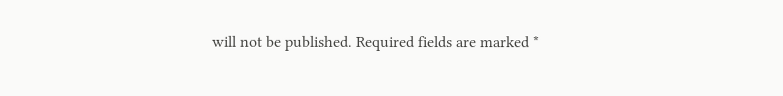will not be published. Required fields are marked *